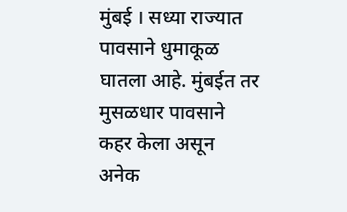मुंबई । सध्या राज्यात पावसाने धुमाकूळ घातला आहे. मुंबईत तर मुसळधार पावसाने कहर केला असून अनेक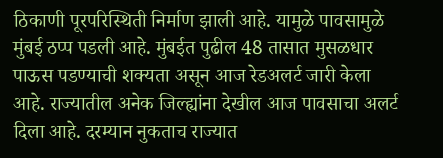ठिकाणी पूरपरिस्थिती निर्माण झाली आहे. यामुळे पावसामुळे मुंबई ठप्प पडली आहे. मुंबईत पुढील 48 तासात मुसळधार पाऊस पडण्याची शक्यता असून आज रेडअलर्ट जारी केला आहे. राज्यातील अनेक जिल्ह्यांना देखील आज पावसाचा अलर्ट दिला आहे. दरम्यान नुकताच राज्यात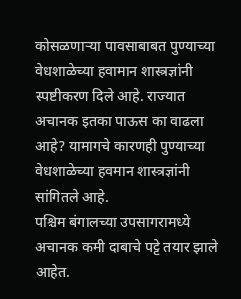कोसळणाऱ्या पावसाबाबत पुण्याच्या वेधशाळेच्या हवामान शास्त्रज्ञांनी स्पष्टीकरण दिले आहे. राज्यात अचानक इतका पाऊस का वाढला आहे? यामागचे कारणही पुण्याच्या वेधशाळेच्या हवमान शास्त्रज्ञांनी सांगितले आहे.
पश्चिम बंगालच्या उपसागरामध्ये अचानक कमी दाबाचे पट्टे तयार झाले आहेत.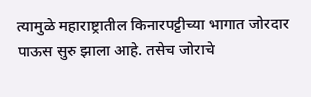त्यामुळे महाराष्ट्रातील किनारपट्टीच्या भागात जोरदार पाऊस सुरु झाला आहे. तसेच जोराचे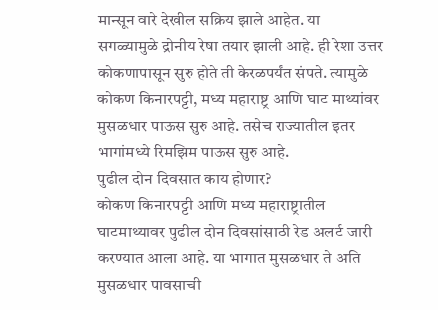मान्सून वारे देखील सक्रिय झाले आहेत. या सगळ्यामुळे द्रोनीय रेषा तयार झाली आहे. ही रेशा उत्तर कोकणापासून सुरु होते ती केरळपर्यंत संपते. त्यामुळे कोकण किनारपट्टी, मध्य महाराष्ट्र आणि घाट माथ्यांवर मुसळधार पाऊस सुरु आहे. तसेच राज्यातील इतर भागांमध्ये रिमझिम पाऊस सुरु आहे.
पुढील दोन दिवसात काय होणार?
कोकण किनारपट्टी आणि मध्य महाराष्ट्रातील घाटमाथ्यावर पुढील दोन दिवसांसाठी रेड अलर्ट जारी करण्यात आला आहे. या भागात मुसळधार ते अति मुसळधार पावसाची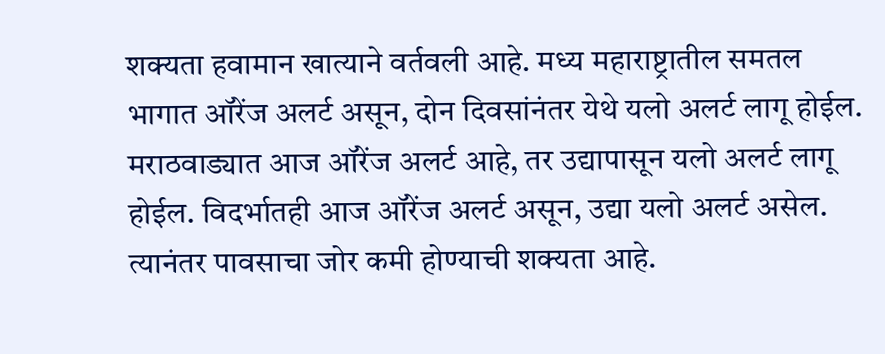शक्यता हवामान खात्याने वर्तवली आहे. मध्य महाराष्ट्रातील समतल भागात ऑरेंज अलर्ट असून, दोन दिवसांनंतर येथे यलो अलर्ट लागू होईल. मराठवाड्यात आज ऑरेंज अलर्ट आहे, तर उद्यापासून यलो अलर्ट लागू होईल. विदर्भातही आज ऑरेंज अलर्ट असून, उद्या यलो अलर्ट असेल. त्यानंतर पावसाचा जोर कमी होण्याची शक्यता आहे.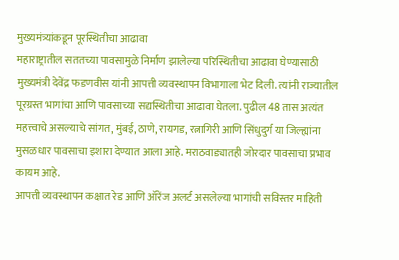मुख्यमंत्र्यांकडून पूरस्थितीचा आढावा
महाराष्ट्रातील सततच्या पावसामुळे निर्माण झालेल्या परिस्थितीचा आढावा घेण्यासाठी मुख्यमंत्री देवेंद्र फडणवीस यांनी आपत्ती व्यवस्थापन विभागाला भेट दिली. त्यांनी राज्यातील पूरग्रस्त भागांचा आणि पावसाच्या सद्यस्थितीचा आढावा घेतला. पुढील 48 तास अत्यंत महत्त्वाचे असल्याचे सांगत, मुंबई, ठाणे, रायगड, रत्नागिरी आणि सिंधुदुर्ग या जिल्ह्यांना मुसळधार पावसाचा इशारा देण्यात आला आहे. मराठवाड्यातही जोरदार पावसाचा प्रभाव कायम आहे.
आपत्ती व्यवस्थापन कक्षात रेड आणि ऑरेंज अलर्ट असलेल्या भागांची सविस्तर माहिती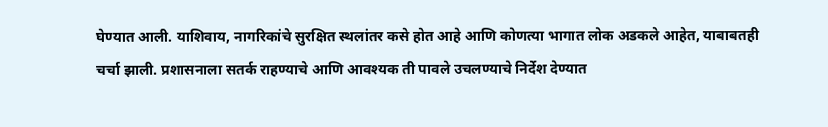घेण्यात आली. याशिवाय, नागरिकांचे सुरक्षित स्थलांतर कसे होत आहे आणि कोणत्या भागात लोक अडकले आहेत, याबाबतही चर्चा झाली. प्रशासनाला सतर्क राहण्याचे आणि आवश्यक ती पावले उचलण्याचे निर्देश देण्यात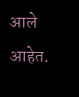आले आहेत.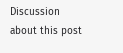Discussion about this post